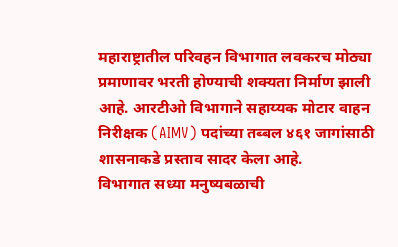महाराष्ट्रातील परिवहन विभागात लवकरच मोठ्या प्रमाणावर भरती होण्याची शक्यता निर्माण झाली आहे. आरटीओ विभागाने सहाय्यक मोटार वाहन निरीक्षक (AIMV) पदांच्या तब्बल ४६१ जागांसाठी शासनाकडे प्रस्ताव सादर केला आहे.
विभागात सध्या मनुष्यबळाची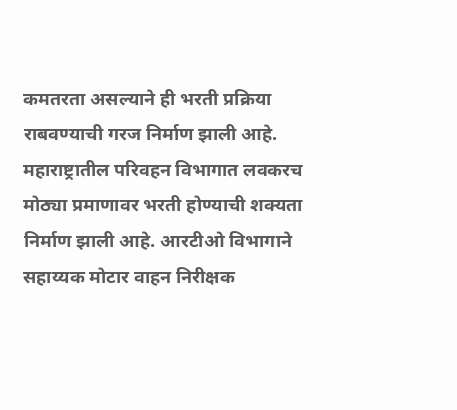कमतरता असल्याने ही भरती प्रक्रिया राबवण्याची गरज निर्माण झाली आहे.
महाराष्ट्रातील परिवहन विभागात लवकरच मोठ्या प्रमाणावर भरती होण्याची शक्यता निर्माण झाली आहे. आरटीओ विभागाने सहाय्यक मोटार वाहन निरीक्षक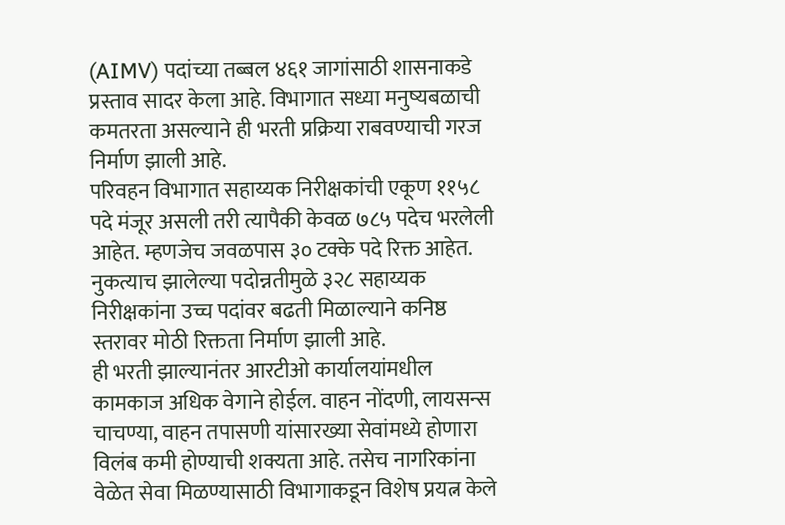(AIMV) पदांच्या तब्बल ४६१ जागांसाठी शासनाकडे प्रस्ताव सादर केला आहे. विभागात सध्या मनुष्यबळाची कमतरता असल्याने ही भरती प्रक्रिया राबवण्याची गरज निर्माण झाली आहे.
परिवहन विभागात सहाय्यक निरीक्षकांची एकूण ११५८ पदे मंजूर असली तरी त्यापैकी केवळ ७८५ पदेच भरलेली आहेत. म्हणजेच जवळपास ३० टक्के पदे रिक्त आहेत. नुकत्याच झालेल्या पदोन्नतीमुळे ३२८ सहाय्यक निरीक्षकांना उच्च पदांवर बढती मिळाल्याने कनिष्ठ स्तरावर मोठी रिक्तता निर्माण झाली आहे.
ही भरती झाल्यानंतर आरटीओ कार्यालयांमधील कामकाज अधिक वेगाने होईल. वाहन नोंदणी, लायसन्स चाचण्या, वाहन तपासणी यांसारख्या सेवांमध्ये होणारा विलंब कमी होण्याची शक्यता आहे. तसेच नागरिकांना वेळेत सेवा मिळण्यासाठी विभागाकडून विशेष प्रयत्न केले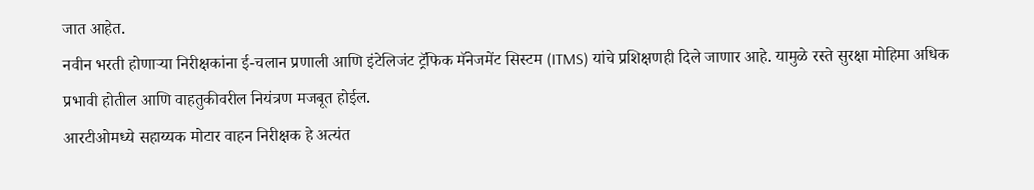जात आहेत.
नवीन भरती होणाऱ्या निरीक्षकांना ई-चलान प्रणाली आणि इंटेलिजंट ट्रॅफिक मॅनेजमेंट सिस्टम (ITMS) यांचे प्रशिक्षणही दिले जाणार आहे. यामुळे रस्ते सुरक्षा मोहिमा अधिक प्रभावी होतील आणि वाहतुकीवरील नियंत्रण मजबूत होईल.
आरटीओमध्ये सहाय्यक मोटार वाहन निरीक्षक हे अत्यंत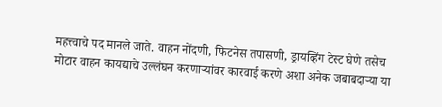महत्त्वाचे पद मानले जाते. वाहन नोंदणी, फिटनेस तपासणी, ड्रायव्हिंग टेस्ट घेणे तसेच मोटार वाहन कायद्याचे उल्लंघन करणाऱ्यांवर कारवाई करणे अशा अनेक जबाबदाऱ्या या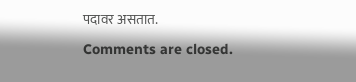पदावर असतात.

Comments are closed.